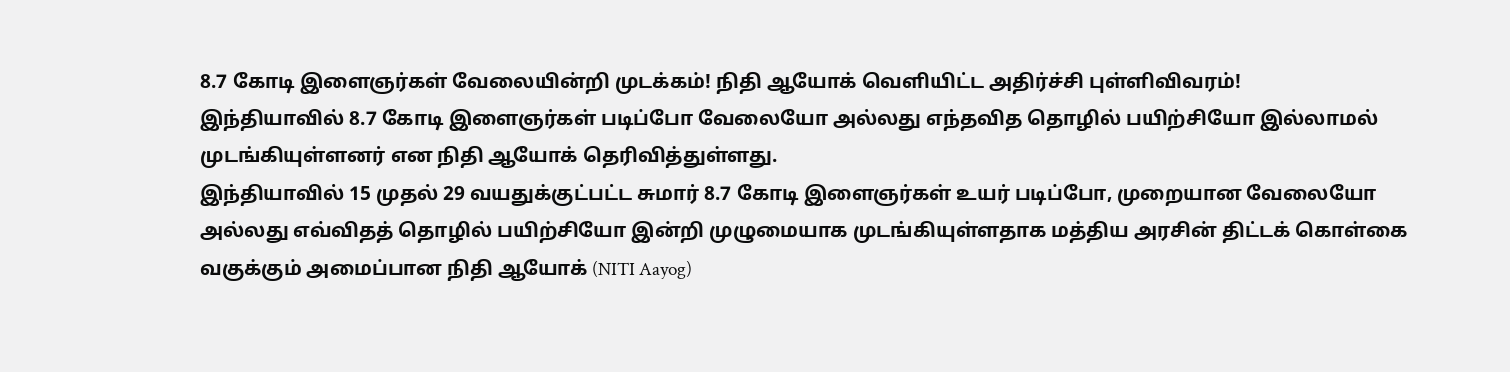8.7 கோடி இளைஞர்கள் வேலையின்றி முடக்கம்! நிதி ஆயோக் வெளியிட்ட அதிர்ச்சி புள்ளிவிவரம்!
இந்தியாவில் 8.7 கோடி இளைஞர்கள் படிப்போ வேலையோ அல்லது எந்தவித தொழில் பயிற்சியோ இல்லாமல் முடங்கியுள்ளனர் என நிதி ஆயோக் தெரிவித்துள்ளது.
இந்தியாவில் 15 முதல் 29 வயதுக்குட்பட்ட சுமார் 8.7 கோடி இளைஞர்கள் உயர் படிப்போ, முறையான வேலையோ அல்லது எவ்விதத் தொழில் பயிற்சியோ இன்றி முழுமையாக முடங்கியுள்ளதாக மத்திய அரசின் திட்டக் கொள்கை வகுக்கும் அமைப்பான நிதி ஆயோக் (NITI Aayog)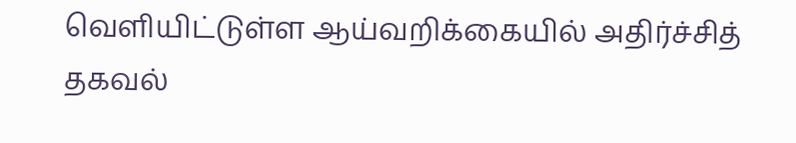வெளியிட்டுள்ள ஆய்வறிக்கையில் அதிர்ச்சித் தகவல்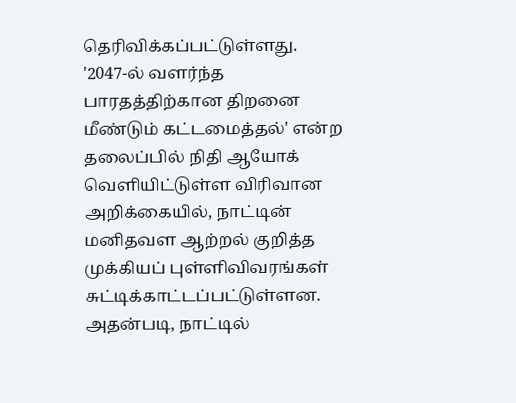தெரிவிக்கப்பட்டுள்ளது.
'2047-ல் வளர்ந்த பாரதத்திற்கான திறனை மீண்டும் கட்டமைத்தல்' என்ற தலைப்பில் நிதி ஆயோக் வெளியிட்டுள்ள விரிவான அறிக்கையில், நாட்டின் மனிதவள ஆற்றல் குறித்த முக்கியப் புள்ளிவிவரங்கள் சுட்டிக்காட்டப்பட்டுள்ளன. அதன்படி, நாட்டில்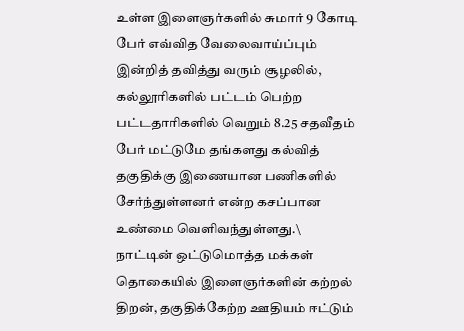உள்ள இளைஞர்களில் சுமார் 9 கோடி பேர் எவ்வித வேலைவாய்ப்பும் இன்றித் தவித்து வரும் சூழலில், கல்லூரிகளில் பட்டம் பெற்ற பட்டதாரிகளில் வெறும் 8.25 சதவீதம் பேர் மட்டுமே தங்களது கல்வித் தகுதிக்கு இணையான பணிகளில் சேர்ந்துள்ளனர் என்ற கசப்பான உண்மை வெளிவந்துள்ளது.\
நாட்டின் ஒட்டுமொத்த மக்கள் தொகையில் இளைஞர்களின் கற்றல் திறன், தகுதிக்கேற்ற ஊதியம் ஈட்டும்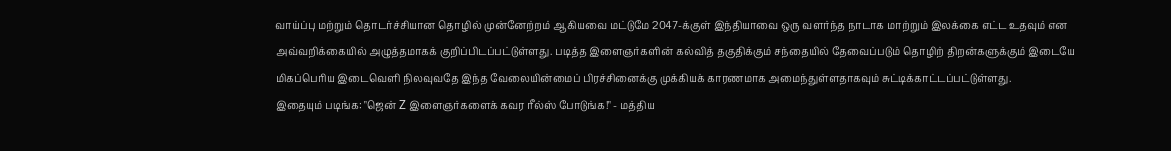வாய்ப்பு மற்றும் தொடர்ச்சியான தொழில் முன்னேற்றம் ஆகியவை மட்டுமே 2047-க்குள் இந்தியாவை ஒரு வளர்ந்த நாடாக மாற்றும் இலக்கை எட்ட உதவும் என அவ்வறிக்கையில் அழுத்தமாகக் குறிப்பிடப்பட்டுள்ளது. படித்த இளைஞர்களின் கல்வித் தகுதிக்கும் சந்தையில் தேவைப்படும் தொழிற் திறன்களுக்கும் இடையே மிகப்பெரிய இடைவெளி நிலவுவதே இந்த வேலையின்மைப் பிரச்சினைக்கு முக்கியக் காரணமாக அமைந்துள்ளதாகவும் சுட்டிக்காட்டப்பட்டுள்ளது.
இதையும் படிங்க: "ஜென் Z இளைஞர்களைக் கவர ரீல்ஸ் போடுங்க!" - மத்திய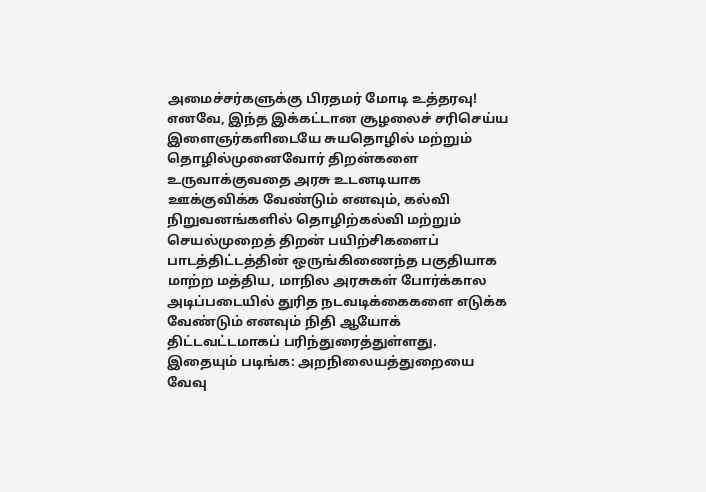அமைச்சர்களுக்கு பிரதமர் மோடி உத்தரவு!
எனவே, இந்த இக்கட்டான சூழலைச் சரிசெய்ய இளைஞர்களிடையே சுயதொழில் மற்றும் தொழில்முனைவோர் திறன்களை உருவாக்குவதை அரசு உடனடியாக ஊக்குவிக்க வேண்டும் எனவும், கல்வி நிறுவனங்களில் தொழிற்கல்வி மற்றும் செயல்முறைத் திறன் பயிற்சிகளைப் பாடத்திட்டத்தின் ஒருங்கிணைந்த பகுதியாக மாற்ற மத்திய, மாநில அரசுகள் போர்க்கால அடிப்படையில் துரித நடவடிக்கைகளை எடுக்க வேண்டும் எனவும் நிதி ஆயோக் திட்டவட்டமாகப் பரிந்துரைத்துள்ளது.
இதையும் படிங்க: அறநிலையத்துறையை வேவு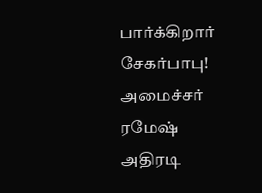பார்க்கிறார் சேகர்பாபு! அமைச்சர் ரமேஷ் அதிரடி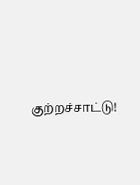குற்றச்சாட்டு!